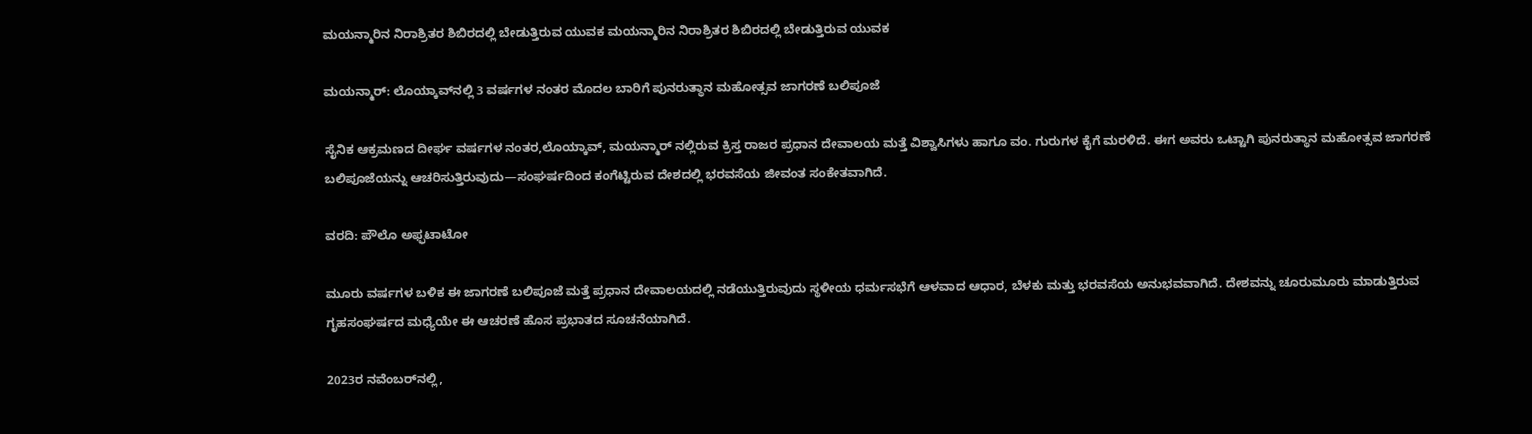ಮಯನ್ಮಾರಿನ ನಿರಾಶ್ರಿತರ ಶಿಬಿರದಲ್ಲಿ ಬೇಡುತ್ತಿರುವ ಯುವಕ ಮಯನ್ಮಾರಿನ ನಿರಾಶ್ರಿತರ ಶಿಬಿರದಲ್ಲಿ ಬೇಡುತ್ತಿರುವ ಯುವಕ

ಮಯನ್ಮಾರ್: ಲೊಯ್ಕಾವ್‌ನಲ್ಲಿ 3 ವರ್ಷಗಳ ನಂತರ ಮೊದಲ ಬಾರಿಗೆ ಪುನರುತ್ಥಾನ ಮಹೋತ್ಸವ ಜಾಗರಣೆ ಬಲಿಪೂಜೆ

ಸೈನಿಕ ಆಕ್ರಮಣದ ದೀರ್ಘ ವರ್ಷಗಳ ನಂತರ,ಲೊಯ್ಕಾವ್, ಮಯನ್ಮಾರ್ ನಲ್ಲಿರುವ ಕ್ರಿಸ್ತ ರಾಜರ ಪ್ರಧಾನ ದೇವಾಲಯ ಮತ್ತೆ ವಿಶ್ವಾಸಿಗಳು ಹಾಗೂ ವಂ. ಗುರುಗಳ ಕೈಗೆ ಮರಳಿದೆ. ಈಗ ಅವರು ಒಟ್ಟಾಗಿ ಪುನರುತ್ಥಾನ ಮಹೋತ್ಸವ ಜಾಗರಣೆ ಬಲಿಪೂಜೆಯನ್ನು ಆಚರಿಸುತ್ತಿರುವುದು—ಸಂಘರ್ಷದಿಂದ ಕಂಗೆಟ್ಟಿರುವ ದೇಶದಲ್ಲಿ ಭರವಸೆಯ ಜೀವಂತ ಸಂಕೇತವಾಗಿದೆ.

ವರದಿ: ಪೌಲೊ ಅಫ್ಫಟಾಟೋ

ಮೂರು ವರ್ಷಗಳ ಬಳಿಕ ಈ ಜಾಗರಣೆ ಬಲಿಪೂಜೆ ಮತ್ತೆ ಪ್ರಧಾನ ದೇವಾಲಯದಲ್ಲಿ ನಡೆಯುತ್ತಿರುವುದು ಸ್ಥಳೀಯ ಧರ್ಮಸಭೆಗೆ ಆಳವಾದ ಆಧಾರ, ಬೆಳಕು ಮತ್ತು ಭರವಸೆಯ ಅನುಭವವಾಗಿದೆ. ದೇಶವನ್ನು ಚೂರುಮೂರು ಮಾಡುತ್ತಿರುವ ಗೃಹಸಂಘರ್ಷದ ಮಧ್ಯೆಯೇ ಈ ಆಚರಣೆ ಹೊಸ ಪ್ರಭಾತದ ಸೂಚನೆಯಾಗಿದೆ.

2023ರ ನವೆಂಬರ್‌ನಲ್ಲಿ,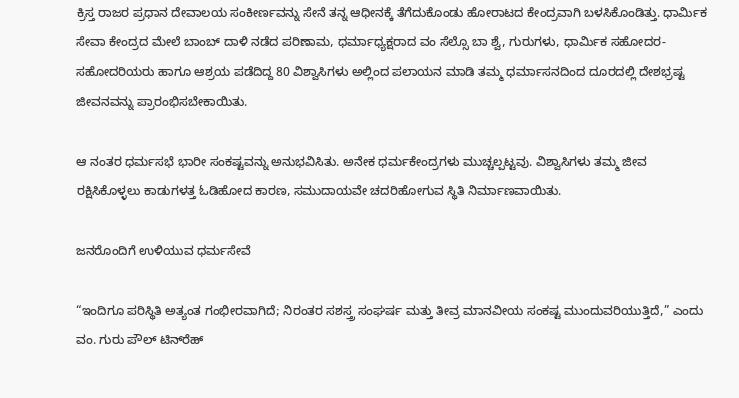ಕ್ರಿಸ್ತ ರಾಜರ ಪ್ರಧಾನ ದೇವಾಲಯ ಸಂಕೀರ್ಣವನ್ನು ಸೇನೆ ತನ್ನ ಆಧೀನಕ್ಕೆ ತೆಗೆದುಕೊಂಡು ಹೋರಾಟದ ಕೇಂದ್ರವಾಗಿ ಬಳಸಿಕೊಂಡಿತ್ತು. ಧಾರ್ಮಿಕ ಸೇವಾ ಕೇಂದ್ರದ ಮೇಲೆ ಬಾಂಬ್ ದಾಳಿ ನಡೆದ ಪರಿಣಾಮ, ಧರ್ಮಾಧ್ಯಕ್ಷರಾದ ವಂ ಸೆಲ್ಸೊ ಬಾ ಶ್ವೆ, ಗುರುಗಳು, ಧಾರ್ಮಿಕ ಸಹೋದರ-ಸಹೋದರಿಯರು ಹಾಗೂ ಆಶ್ರಯ ಪಡೆದಿದ್ದ 80 ವಿಶ್ವಾಸಿಗಳು ಅಲ್ಲಿಂದ ಪಲಾಯನ ಮಾಡಿ ತಮ್ಮ ಧರ್ಮಾಸನದಿಂದ ದೂರದಲ್ಲಿ ದೇಶಭ್ರಷ್ಟ ಜೀವನವನ್ನು ಪ್ರಾರಂಭಿಸಬೇಕಾಯಿತು.

ಆ ನಂತರ ಧರ್ಮಸಭೆ ಭಾರೀ ಸಂಕಷ್ಟವನ್ನು ಅನುಭವಿಸಿತು. ಅನೇಕ ಧರ್ಮಕೇಂದ್ರಗಳು ಮುಚ್ಚಲ್ಪಟ್ಟವು. ವಿಶ್ವಾಸಿಗಳು ತಮ್ಮ ಜೀವ ರಕ್ಷಿಸಿಕೊಳ್ಳಲು ಕಾಡುಗಳತ್ತ ಓಡಿಹೋದ ಕಾರಣ, ಸಮುದಾಯವೇ ಚದರಿಹೋಗುವ ಸ್ಥಿತಿ ನಿರ್ಮಾಣವಾಯಿತು.

ಜನರೊಂದಿಗೆ ಉಳಿಯುವ ಧರ್ಮಸೇವೆ

“ಇಂದಿಗೂ ಪರಿಸ್ಥಿತಿ ಅತ್ಯಂತ ಗಂಭೀರವಾಗಿದೆ; ನಿರಂತರ ಸಶಸ್ತ್ರ ಸಂಘರ್ಷ ಮತ್ತು ತೀವ್ರ ಮಾನವೀಯ ಸಂಕಷ್ಟ ಮುಂದುವರಿಯುತ್ತಿದೆ,” ಎಂದು ವಂ. ಗುರು ಪೌಲ್ ಟಿನ್‌ರೆಹ್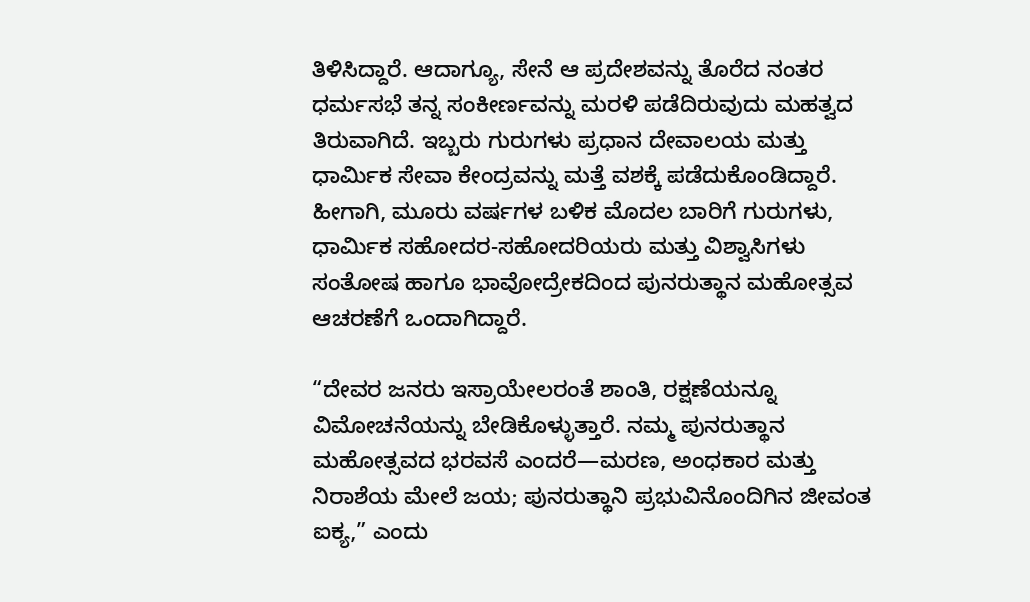ತಿಳಿಸಿದ್ದಾರೆ. ಆದಾಗ್ಯೂ, ಸೇನೆ ಆ ಪ್ರದೇಶವನ್ನು ತೊರೆದ ನಂತರ ಧರ್ಮಸಭೆ ತನ್ನ ಸಂಕೀರ್ಣವನ್ನು ಮರಳಿ ಪಡೆದಿರುವುದು ಮಹತ್ವದ ತಿರುವಾಗಿದೆ. ಇಬ್ಬರು ಗುರುಗಳು ಪ್ರಧಾನ ದೇವಾಲಯ ಮತ್ತು ಧಾರ್ಮಿಕ ಸೇವಾ ಕೇಂದ್ರವನ್ನು ಮತ್ತೆ ವಶಕ್ಕೆ ಪಡೆದುಕೊಂಡಿದ್ದಾರೆ. ಹೀಗಾಗಿ, ಮೂರು ವರ್ಷಗಳ ಬಳಿಕ ಮೊದಲ ಬಾರಿಗೆ ಗುರುಗಳು, ಧಾರ್ಮಿಕ ಸಹೋದರ-ಸಹೋದರಿಯರು ಮತ್ತು ವಿಶ್ವಾಸಿಗಳು ಸಂತೋಷ ಹಾಗೂ ಭಾವೋದ್ರೇಕದಿಂದ ಪುನರುತ್ಥಾನ ಮಹೋತ್ಸವ ಆಚರಣೆಗೆ ಒಂದಾಗಿದ್ದಾರೆ.

“ದೇವರ ಜನರು ಇಸ್ರಾಯೇಲರಂತೆ ಶಾಂತಿ, ರಕ್ಷಣೆಯನ್ನೂ ವಿಮೋಚನೆಯನ್ನು ಬೇಡಿಕೊಳ್ಳುತ್ತಾರೆ. ನಮ್ಮ ಪುನರುತ್ಥಾನ ಮಹೋತ್ಸವದ ಭರವಸೆ ಎಂದರೆ—ಮರಣ, ಅಂಧಕಾರ ಮತ್ತು ನಿರಾಶೆಯ ಮೇಲೆ ಜಯ; ಪುನರುತ್ಥಾನಿ ಪ್ರಭುವಿನೊಂದಿಗಿನ ಜೀವಂತ ಐಕ್ಯ,” ಎಂದು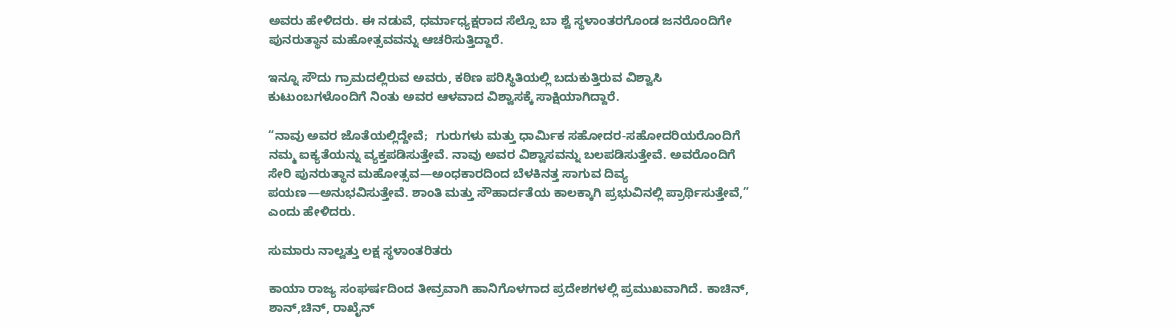ಅವರು ಹೇಳಿದರು. ಈ ನಡುವೆ, ಧರ್ಮಾಧ್ಯಕ್ಷರಾದ ಸೆಲ್ಸೊ ಬಾ ಶ್ವೆ ಸ್ಥಳಾಂತರಗೊಂಡ ಜನರೊಂದಿಗೇ ಪುನರುತ್ಥಾನ ಮಹೋತ್ಸವವನ್ನು ಆಚರಿಸುತ್ತಿದ್ದಾರೆ.

ಇನ್ನೂ ಸೌದು ಗ್ರಾಮದಲ್ಲಿರುವ ಅವರು, ಕಠಿಣ ಪರಿಸ್ಥಿತಿಯಲ್ಲಿ ಬದುಕುತ್ತಿರುವ ವಿಶ್ವಾಸಿ ಕುಟುಂಬಗಳೊಂದಿಗೆ ನಿಂತು ಅವರ ಆಳವಾದ ವಿಶ್ವಾಸಕ್ಕೆ ಸಾಕ್ಷಿಯಾಗಿದ್ದಾರೆ.

“ನಾವು ಅವರ ಜೊತೆಯಲ್ಲಿದ್ದೇವೆ;  ಗುರುಗಳು ಮತ್ತು ಧಾರ್ಮಿಕ ಸಹೋದರ-ಸಹೋದರಿಯರೊಂದಿಗೆ ನಮ್ಮ ಐಕ್ಯತೆಯನ್ನು ವ್ಯಕ್ತಪಡಿಸುತ್ತೇವೆ. ನಾವು ಅವರ ವಿಶ್ವಾಸವನ್ನು ಬಲಪಡಿಸುತ್ತೇವೆ. ಅವರೊಂದಿಗೆ ಸೇರಿ ಪುನರುತ್ಥಾನ ಮಹೋತ್ಸವ—ಅಂಧಕಾರದಿಂದ ಬೆಳಕಿನತ್ತ ಸಾಗುವ ದಿವ್ಯ ಪಯಣ—ಅನುಭವಿಸುತ್ತೇವೆ. ಶಾಂತಿ ಮತ್ತು ಸೌಹಾರ್ದತೆಯ ಕಾಲಕ್ಕಾಗಿ ಪ್ರಭುವಿನಲ್ಲಿ ಪ್ರಾರ್ಥಿಸುತ್ತೇವೆ,” ಎಂದು ಹೇಳಿದರು.

ಸುಮಾರು ನಾಲ್ವತ್ತು ಲಕ್ಷ ಸ್ಥಳಾಂತರಿತರು

ಕಾಯಾ ರಾಜ್ಯ ಸಂಘರ್ಷದಿಂದ ತೀವ್ರವಾಗಿ ಹಾನಿಗೊಳಗಾದ ಪ್ರದೇಶಗಳಲ್ಲಿ ಪ್ರಮುಖವಾಗಿದೆ. ಕಾಚಿನ್, ಶಾನ್,ಚಿನ್, ರಾಖೈನ್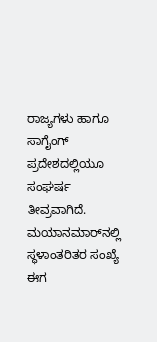ರಾಜ್ಯಗಳು ಹಾಗೂ ಸಾಗೈಂಗ್ ಪ್ರದೇಶದಲ್ಲಿಯೂ ಸಂಘರ್ಷ ತೀವ್ರವಾಗಿದೆ. ಮಯಾನಮಾರ್‌ನಲ್ಲಿ ಸ್ಥಳಾಂತರಿತರ ಸಂಖ್ಯೆ ಈಗ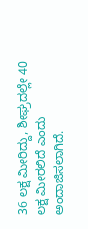36 ಲಕ್ಷ ಮೀರಿದ್ದು, ಶೀಘ್ರದಲ್ಲೇ 40 ಲಕ್ಷ ಮೀರಲಿದೆ ಎಂದು ಅಂದಾಜಿಸಲಾಗಿದೆ.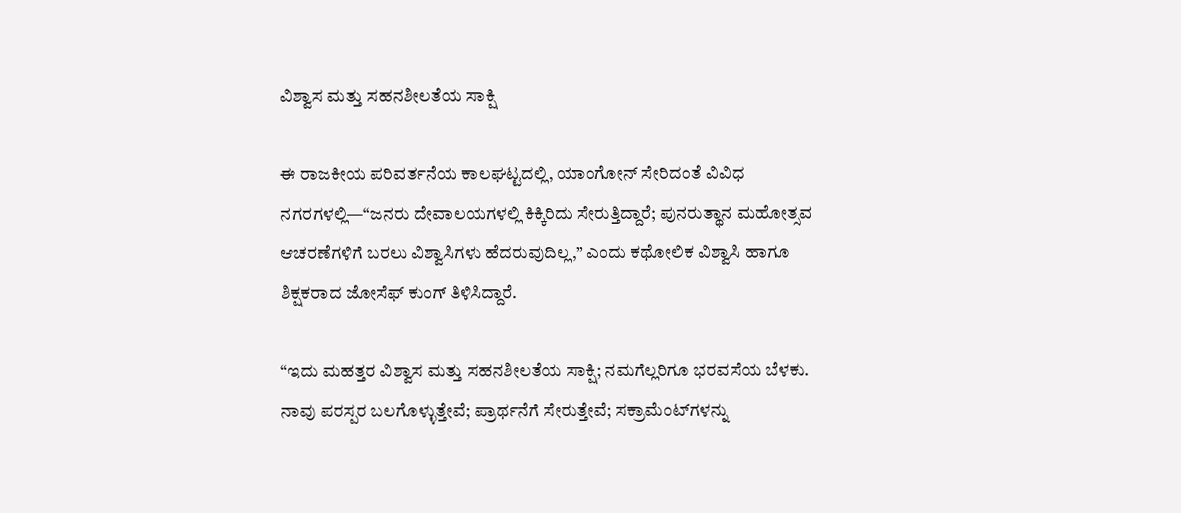ವಿಶ್ವಾಸ ಮತ್ತು ಸಹನಶೀಲತೆಯ ಸಾಕ್ಷಿ

ಈ ರಾಜಕೀಯ ಪರಿವರ್ತನೆಯ ಕಾಲಘಟ್ಟದಲ್ಲಿ, ಯಾಂಗೋನ್ ಸೇರಿದಂತೆ ವಿವಿಧ ನಗರಗಳಲ್ಲಿ—“ಜನರು ದೇವಾಲಯಗಳಲ್ಲಿ ಕಿಕ್ಕಿರಿದು ಸೇರುತ್ತಿದ್ದಾರೆ; ಪುನರುತ್ಥಾನ ಮಹೋತ್ಸವ ಆಚರಣೆಗಳಿಗೆ ಬರಲು ವಿಶ್ವಾಸಿಗಳು ಹೆದರುವುದಿಲ್ಲ,” ಎಂದು ಕಥೋಲಿಕ ವಿಶ್ವಾಸಿ ಹಾಗೂ ಶಿಕ್ಷಕರಾದ ಜೋಸೆಫ್ ಕುಂಗ್ ತಿಳಿಸಿದ್ದಾರೆ.

“ಇದು ಮಹತ್ತರ ವಿಶ್ವಾಸ ಮತ್ತು ಸಹನಶೀಲತೆಯ ಸಾಕ್ಷಿ; ನಮಗೆಲ್ಲರಿಗೂ ಭರವಸೆಯ ಬೆಳಕು. ನಾವು ಪರಸ್ಪರ ಬಲಗೊಳ್ಳುತ್ತೇವೆ; ಪ್ರಾರ್ಥನೆಗೆ ಸೇರುತ್ತೇವೆ; ಸಕ್ರಾಮೆಂಟ್‌ಗಳನ್ನು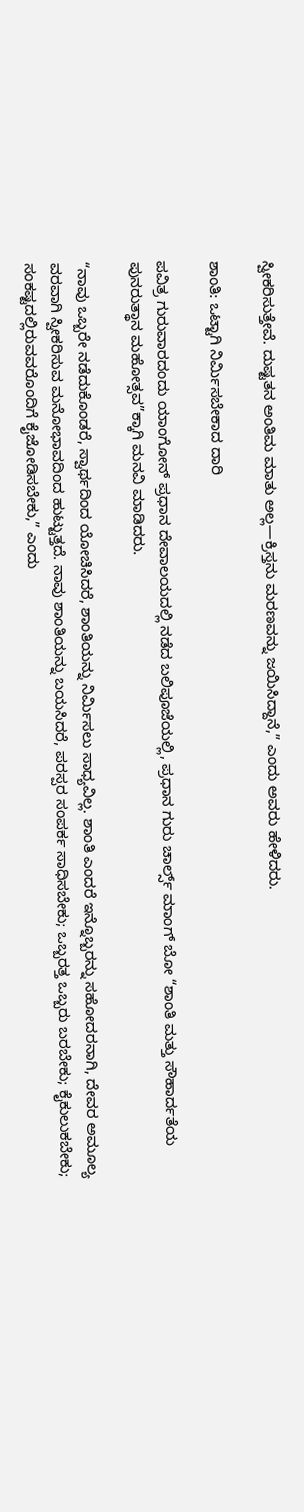ಸ್ವೀಕರಿಸುತ್ತೇವೆ. ದುಷ್ಟತನ ಅಂತಿಮ ಮಾತು ಅಲ್ಲ—ಕ್ರಿಸ್ತನು ಮರಣವನ್ನು ಜಯಿಸಿದ್ದಾನೆ,” ಎಂದು ಅವರು ಹೇಳಿದರು.

ಶಾಂತಿ: ಒಟ್ಟಾಗಿ ನಿರ್ಮಿಸಬೇಕಾದ ದಾರಿ

ಪವಿತ್ರ ಗುರುವಾರದಂದು ಯಾಂಗೋನ್ ಪ್ರಧಾನ ದೇವಾಲಯದಲ್ಲಿ ನಡೆದ ಬಲಿಪೂಜೆಯಲ್ಲಿ, ಪ್ರಧಾನ ಗುರು ಚಾರ್ಲ್ಸ್ ಮಾಂಗ್ ಬೋ “ಶಾಂತಿ ಮತ್ತು ಸೌಹಾರ್ದತೆಯ ಪುನರುತ್ಥಾನ ಮಹೋತ್ಸವ”ಕ್ಕಾಗಿ ಮನವಿ ಮಾಡಿದರು.

“ನಾವು ಒಬ್ಬರೇ ನಡೆದುಕೊಂಡರೆ, ಸ್ವಾರ್ಥದಿಂದ ಯೋಚಿಸಿದರೆ, ಶಾಂತಿಯನ್ನು ನಿರ್ಮಿಸಲು ಸಾಧ್ಯವಿಲ್ಲ. ಶಾಂತಿ ಎಂದರೆ ಇನ್ನೊಬ್ಬರನ್ನು ಸಹೋದರನಾಗಿ, ದೇವರ ಅಮೂಲ್ಯ ವರವಾಗಿ ಸ್ವೀಕರಿಸುವ ಮನೋಭಾವದಿಂದ ಹುಟ್ಟುತ್ತದೆ. ನಾವು ಶಾಂತಿಯನ್ನು ಬಯಸಿದರೆ, ಪರಸ್ಪರ ಸಂಪರ್ಕ ಸಾಧಿಸಬೇಕು; ಒಬ್ಬರತ್ತ ಒಬ್ಬರು ಬರಬೇಕು; ಕೈಕುಲುಕಬೇಕು; ಸಂಕಷ್ಟದಲ್ಲಿರುವವರೊಂದಿಗೆ ಕೈಜೋಡಿಸಬೇಕು,” ಎಂದು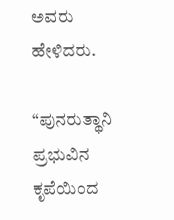ಅವರು ಹೇಳಿದರು.

“ಪುನರುತ್ಥಾನಿ ಪ್ರಭುವಿನ ಕೃಪೆಯಿಂದ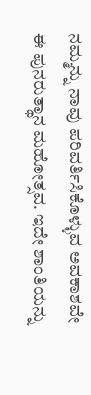ನಮ್ಮನ್ನು ನಾವು ಪರಿವರ್ತಿಸಿಕೊಳ್ಳುವ ಅವಕಾಶವೇ ಈ ಪುನರುತ್ಥಾನ ಮಹೋತ್ಸವ. ಇದೇ ಶಾಂತಿಯನ್ನು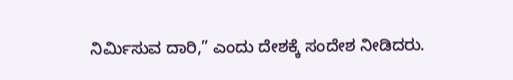ನಿರ್ಮಿಸುವ ದಾರಿ,” ಎಂದು ದೇಶಕ್ಕೆ ಸಂದೇಶ ನೀಡಿದರು.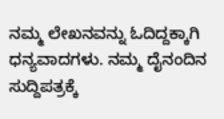ನಮ್ಮ ಲೇಖನವನ್ನು ಓದಿದ್ದಕ್ಕಾಗಿ ಧನ್ಯವಾದಗಳು. ನಮ್ಮ ದೈನಂದಿನ ಸುದ್ದಿಪತ್ರಕ್ಕೆ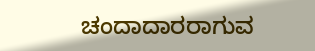ಚಂದಾದಾರರಾಗುವ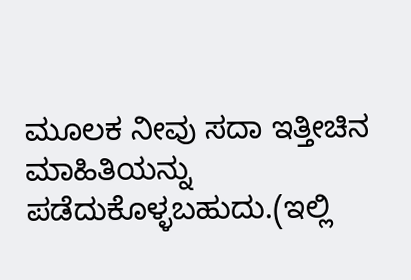ಮೂಲಕ ನೀವು ಸದಾ ಇತ್ತೀಚಿನ ಮಾಹಿತಿಯನ್ನು ಪಡೆದುಕೊಳ್ಳಬಹುದು.(ಇಲ್ಲಿ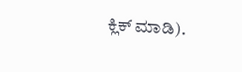ಕ್ಲಿಕ್ ಮಾಡಿ).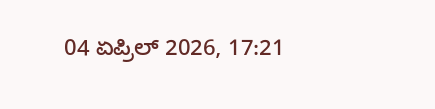04 ಏಪ್ರಿಲ್ 2026, 17:21